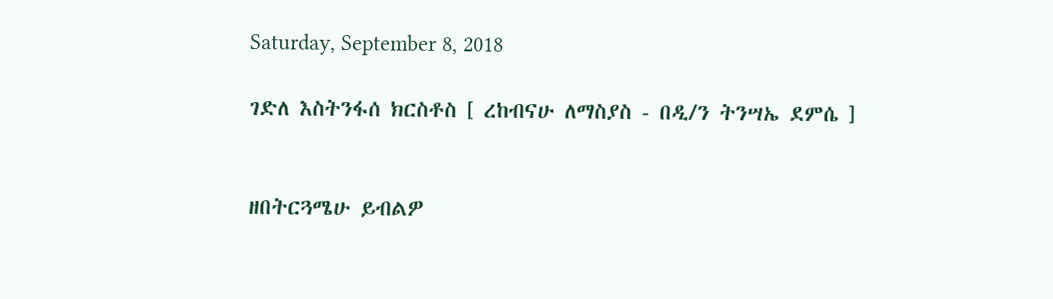Saturday, September 8, 2018

ገድለ እስትንፋሰ ክርስቶስ [ ረከብናሁ ለማስያስ - በዲ/ን ትንሣኤ ደምሴ ]


ዘበትርጓሜሁ ይብልዎ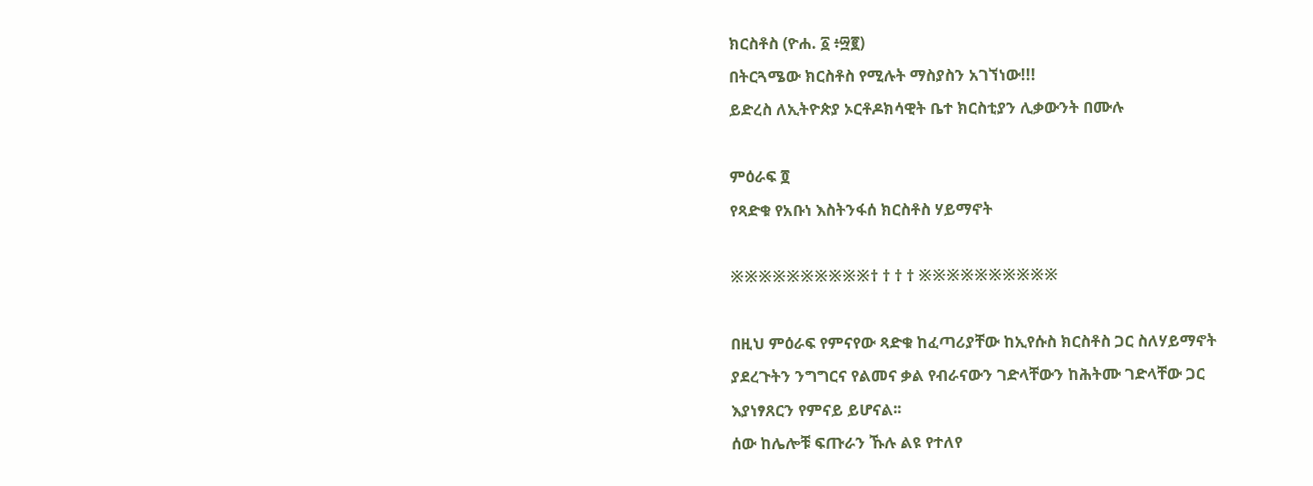ክርስቶስ (ዮሐ. ፩ ፥፵፪)
በትርጓሜው ክርስቶስ የሚሉት ማስያስን አገኘነው!!!
ይድረስ ለኢትዮጵያ ኦርቶዶክሳዊት ቤተ ክርስቲያን ሊቃውንት በሙሉ

ምዕራፍ ፬
የጻድቁ የአቡነ እስትንፋሰ ክርስቶስ ሃይማኖት

※※※※※※※※※※† † † † ※※※※※※※※※※

በዚህ ምዕራፍ የምናየው ጻድቁ ከፈጣሪያቸው ከኢየሱስ ክርስቶስ ጋር ስለሃይማኖት ያደረጉትን ንግግርና የልመና ቃል የብራናውን ገድላቸውን ከሕትሙ ገድላቸው ጋር እያነፃጸርን የምናይ ይሆናል፡፡
ሰው ከሌሎቹ ፍጡራን ኹሉ ልዩ የተለየ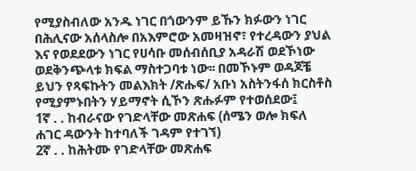የሚያስብለው አንዱ ነገር በጎውንም ይኹን ክፉውን ነገር በሕሊናው አሰላስሎ በአእምሮው አመዛዝኖ፣ የተረዳውን ያህል እና የወደደውን ነገር የሀሳቡ መሰብሰቢያ አዳራሽ ወደኾነው ወደቅንጭላቱ ክፍል ማስተጋባቱ ነው፡፡ በመኾኑም ወዳጆቼ ይህን የጻፍኩትን መልእክት /ጽሑፍ/ አቡነ አስትንፋሰ ክርስቶስ የሚያምኑበትን ሃይማኖት ሲኾን ጽሑፉም የተወሰደው፤
1ኛ . . ከብራናው የገድላቸው መጽሐፍ (ሰሜን ወሎ ክፍለ ሐገር ዳውንት ከተባለች ገዳም የተገኘ)
2ኛ . . ከሕትሙ የገድላቸው መጽሐፍ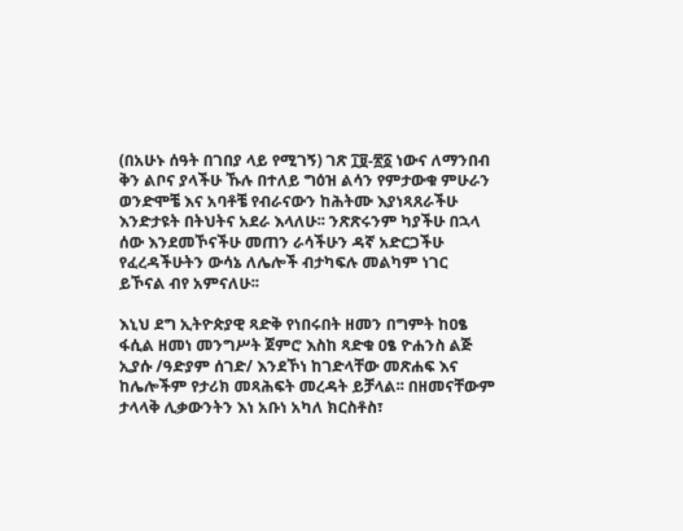(በአሁኑ ሰዓት በገበያ ላይ የሚገኝ) ገጽ ፲፱-፳፩ ነውና ለማንበብ ቅን ልቦና ያላችሁ ኹሉ በተለይ ግዕዝ ልሳን የምታውቁ ምሁራን ወንድሞቼ እና አባቶቼ የብራናውን ከሕትሙ እያነጻጸራችሁ እንድታዩት በትህትና አደራ እላለሁ፡፡ ንጽጽሩንም ካያችሁ በኋላ ሰው እንደመኾናችሁ መጠን ራሳችሁን ዳኛ አድርጋችሁ የፈረዳችሁትን ውሳኔ ለሌሎች ብታካፍሉ መልካም ነገር ይኾናል ብየ አምናለሁ፡፡

እኒህ ደግ ኢትዮጵያዊ ጻድቅ የነበሩበት ዘመን በግምት ከዐፄ ፋሲል ዘመነ መንግሥት ጀምሮ እስከ ጻድቁ ዐፄ ዮሐንስ ልጅ ኢያሱ /ዓድያም ሰገድ/ እንደኾነ ከገድላቸው መጽሐፍ እና ከሌሎችም የታሪክ መጻሕፍት መረዳት ይቻላል፡፡ በዘመናቸውም ታላላቅ ሊቃውንትን እነ አቡነ አካለ ክርስቶስ፣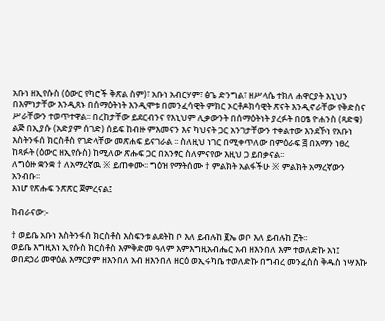አቡነ ዘኢየሱስ (ዕውር የካሮች ቅጽል ስም)፣ አቡነ አብርሃም፣ ፅጌ ድንግል፣ ዘሥላሴ ተክለ ሐዋርያት እኒህን በእምነታቸው እንዲጸኑ በሰማዕትነት እንዲሞቱ በመንፈሳዊት ምክር ኦርቶዶክሳዊት ጽናት እንዲኖራቸው የቅድስና ሥራቸውን ተወጥተዋል፡፡ በረከታቸው ይደርብንና የእኒህም ሊቃውንት በሰማዕትነት ያረፉት በዐፄ ዮሐንስ (ጻድቁ) ልጅ በኢያሱ (አድያም ሰገድ) ሰይፍ ከብዙ ምእመናን እና ካህናት ጋር አንገታቸውን ተቀልተው እንደኾነ የአቡነ እስትንፋሰ ክርስቶስ የገድላቸው መጽሐፍ ይናገራል ፡፡ ስለዚህ ነገር በሚቀጥለው በምዕራፍ ፭ በአማን ነፀረ ከጻፉት (ዕውር ዘኢየሱስ) ከሚለው ጽሑፍ ጋር በአንፃር ስለምናየው እዚህ ጋ ይበቃናል፡፡
ለግዕዙ ቋንቋ † ለአማረኛዉ ※ ይጠቀሙ፡፡ ግዕዝ የማትሰሙ † ምልክት አልፋችሁ ※ ምልክት አማረኛውን አንብቡ፡፡
እነሆ የጽሑፍ ንጽጽር ጀምረናል፤

ከብራናው:-

† ወይቤ አቡነ እስትንፋሰ ክርስቶስ እስፍንቱ ልደትከ ቦ እለ ይብሉከ ፪ኤ ወቦ እለ ይብሉከ ፫ት፡፡
ወይቤ እግዚእነ ኢየሱስ ክርስቶስ እምቅድመ ዓለም እምእግዚአብሔር አብ ዘእንበለ እም ተወለድኩ አነ፤ ወበደኃሪ መዋዕል እማርያም ዘእንበለ አብ ዘእንበለ ዘርዕ ወኢሩካቤ ተወለድኩ በግብረ መንፈስስ ቅዱስ ነሣእኩ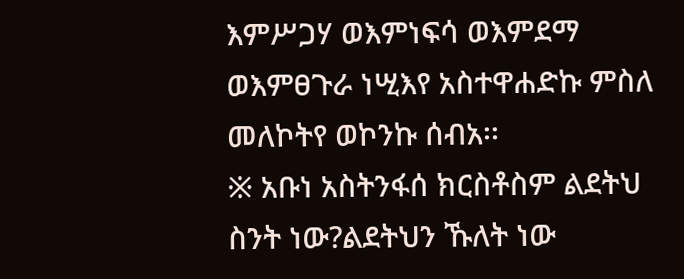እምሥጋሃ ወእምነፍሳ ወእምደማ ወእምፀጉራ ነሢእየ አስተዋሐድኩ ምስለ መለኮትየ ወኮንኩ ሰብአ፡፡
※ አቡነ አስትንፋሰ ክርስቶስም ልደትህ ስንት ነው?ልደትህን ኹለት ነው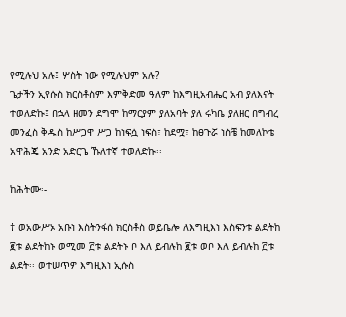የሚሉህ አሉ፤ ሦስት ነው የሚሉህም አሉ?
ጌታችን ኢየሱስ ክርስቶስም እምቅድመ ዓለም ከእግዚአብሔር አብ ያለእናት ተወለድኩ፤ በኋላ ዘመን ደግሞ ከማርያም ያለአባት ያለ ሩካቤ ያለዘር በግብረ መንፈስ ቅዱስ ከሥጋዋ ሥጋ ከነፍሷ ነፍስ፣ ከደሟ፣ ከፀጉሯ ነስቼ ከመለኮቴ አዋሕጄ አንድ አድርጌ ኹለተኛ ተወለድኩ፡፡

ከሕትሙ፡-

† ወአውሥኦ አቡነ እስትንፋሰ ክርስቶስ ወይቤሎ ለእግዚእነ እስፍንቱ ልደትከ ፪ቱ ልደትከኑ ወሚመ ፫ቱ ልደትኑ ቦ እለ ይብሉከ ፪ቱ ወቦ እለ ይብሉከ ፫ቱ ልደት፡፡ ወተሠጥዎ እግዚእነ ኢሱስ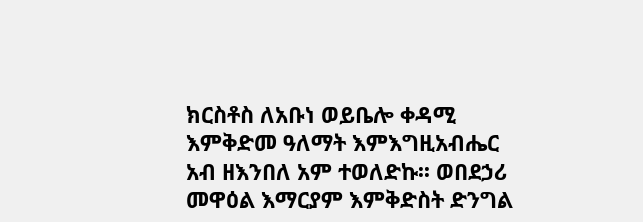ክርስቶስ ለአቡነ ወይቤሎ ቀዳሚ እምቅድመ ዓለማት እምእግዚአብሔር አብ ዘእንበለ አም ተወለድኩ፡፡ ወበደኃሪ መዋዕል እማርያም እምቅድስት ድንግል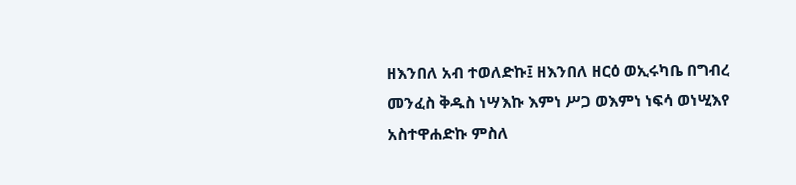ዘእንበለ አብ ተወለድኩ፤ ዘእንበለ ዘርዕ ወኢሩካቤ በግብረ መንፈስ ቅዱስ ነሣእኩ እምነ ሥጋ ወእምነ ነፍሳ ወነሢእየ አስተዋሐድኩ ምስለ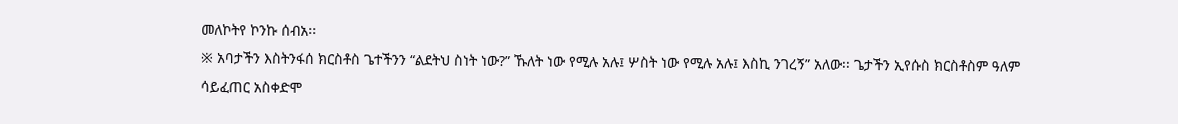መለኮትየ ኮንኩ ሰብአ፡፡
※ አባታችን እስትንፋሰ ክርስቶስ ጌተችንን “ልደትህ ስነት ነው?” ኹለት ነው የሚሉ አሉ፤ ሦስት ነው የሚሉ አሉ፤ እስኪ ንገረኝ” አለው፡፡ ጌታችን ኢየሱስ ክርስቶስም ዓለም ሳይፈጠር አስቀድሞ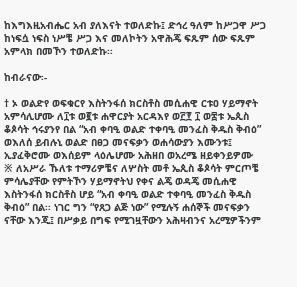ከእግእዚአብሔር አብ ያለእናት ተወለድኩ፤ ድኅረ ዓለም ከሥጋዋ ሥጋ ከነፍሷ ነፍስ ነሥቼ ሥጋ እና መለኮትን አዋሕጄ ፍጹም ሰው ፍጹም አምላክ በመኾን ተወለድኩ፡፡

ከብራናው፡-

† ኦ ወልድየ ወፍቁርየ እስትንፋሰ ክርስቶስ መሲሐዊ ርቱዐ ሃይማኖት አምሳሊሆሙ ለ፲ቱ ወ፪ቱ ሐዋርያት አርዳእየ ወ፫፻ ፲ ወ፰ቱ ኤጲስ ቆጶሳት ኅሩያንየ በል “አብ ቀባዒ ወልድ ተቀባዒ መንፈስ ቅዱስ ቅብዕ” ወእለሰ ይብሉኒ ወልድ በፀጋ መናፍቃን ወሐሳውያን እሙንቱ፤ ኢያፈቅሮሙ ወእሰይም ላዕሌሆሙ አሕዘበ ወአረሜ ዘይቀንይዎሙ
※ ለአሥራ ኹለቱ ተማሪዎቼና ለሦስት መቶ ኤጲስ ቆጶሳት ምርጦቼ ምሳሌያቸው የምትኾን ሃይማኖትህ የቀና ልጄ ወዳጄ መሲሐዊ እስትንፋሰ ክርስቶስ ሆይ “አብ ቀባዒ ወልድ ተቀባዒ መንፈስ ቅዱስ ቅብዕ” በል፡፡ ነገር ግን “የጸጋ ልጅ ነው” የሚሉኝ ሐሰኞች መናፍቃን ናቸው እንጂ፤ በሥቃይ በግፍ የሚገዟቸውን አሕዛብንና አረሚዎችንም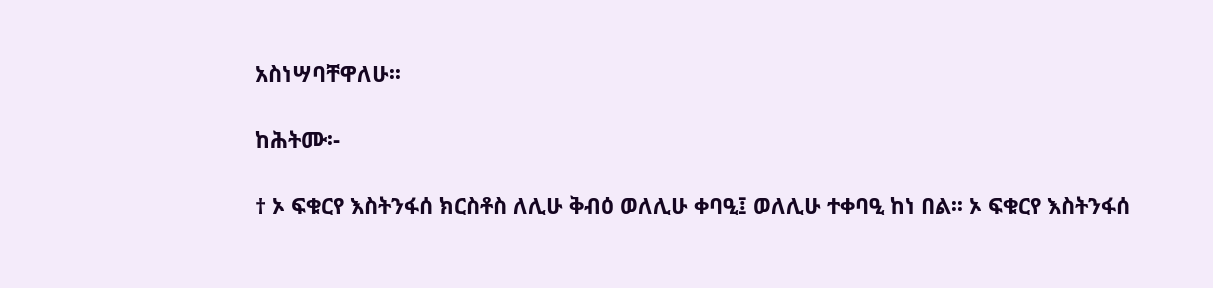አስነሣባቸዋለሁ፡፡

ከሕትሙ፡-

† ኦ ፍቁርየ እስትንፋሰ ክርስቶስ ለሊሁ ቅብዕ ወለሊሁ ቀባዒ፤ ወለሊሁ ተቀባዒ ከነ በል፡፡ ኦ ፍቁርየ እስትንፋሰ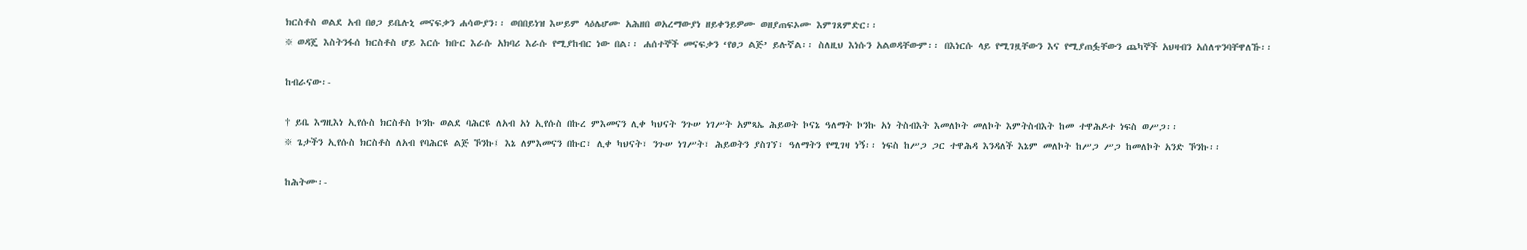ክርስቶስ ወልደ አብ በፀጋ ይቤሉኒ መናፍቃን ሐሳውያን፡፡ ወበበይነዝ እሠይም ላዕሌሆሙ አሕዘበ ወአረማውያነ ዘይቀንይዎሙ ወዘያጠፍኦሙ እምገጸምድር፡፡
※ ወዳጄ እስትንፋሰ ክርስቶስ ሆይ እርሱ ክቡር እራሱ አክባሪ እራሱ የሚያከብር ነው በል፡፡ ሐሰተኞች መናፍቃን ‘የፀጋ ልጅ’ ይሉኛል፡፡ ስለዚህ እነሱን አልወዳቸውም፡፡ በእነርሱ ላይ የሚገዟቸውን እና የሚያጠፏቸውን ጨካኞች አህዛብን አሰለጥንባቸዋለኹ፡፡

ከብራናው፡-

† ይቤ እግዚእነ ኢየሱስ ክርስቶስ ኮንኩ ወልደ ባሕርዩ ለአብ አነ ኢየሱስ በኩረ ምእመናን ሊቀ ካህናት ንጉሠ ነገሥት አምጻኤ ሕይወት ኮናኔ ዓለማት ኮንኩ አነ ትስብእት እመለኮት መለኮት እምትስብእት ከመ ተዋሕዶተ ነፍስ ወሥጋ፡፡
※ ጌታችን ኢየሱስ ክርስቶስ ለአብ የባሕርዩ ልጅ ኾንኩ፤ እኔ ለምእመናን በኩር፣ ሊቀ ካህናት፣ ንጉሠ ነገሥት፣ ሕይወትን ያስገኘ፣ ዓለማትን የሚገዛ ነኝ፡፡ ነፍስ ከሥጋ ጋር ተዋሕዳ እንዳለች እኔም መለኮት ከሥጋ ሥጋ ከመለኮት አንድ ኾንኩ፡፡

ከሕትሙ፡-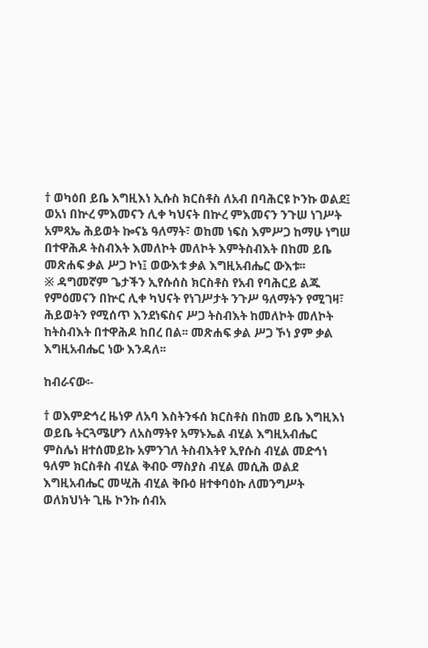† ወካዕበ ይቤ እግዚእነ ኢሱስ ክርስቶስ ለአብ በባሕርዩ ኮንኩ ወልደ፤ ወአነ በኵረ ምእመናን ሊቀ ካህናት በኵረ ምእመናን ንጉሠ ነገሥት አምጻኤ ሕይወት ኰናኔ ዓለማት፣ ወከመ ነፍስ እምሥጋ ከማሁ ነግሠ በተዋሕዶ ትስብእት እመለኮት መለኮት እምትስብእት በከመ ይቤ መጽሐፍ ቃል ሥጋ ኮነ፤ ወውእቱ ቃል እግዚአብሔር ውእቱ፡፡
※ ዳግመኛም ጌታችን ኢየሱሰስ ክርስቶስ የአብ የባሕርይ ልጁ የምዕመናን በኵር ሊቀ ካህናት የነገሥታት ንጉሥ ዓለማትን የሚገዛ፣ ሕይወትን የሚሰጥ እንደነፍስና ሥጋ ትስብእት ከመለኮት መለኮት ከትስብእት በተዋሕዶ ከበረ በል፡፡ መጽሐፍ ቃል ሥጋ ኾነ ያም ቃል እግዚአብሔር ነው እንዳለ፡፡

ከብራናው፡-

† ወእምድኅረ ዜነዎ ለአባ እስትንፋሰ ክርስቶስ በከመ ይቤ እግዚእነ ወይቤ ትርጓሜሆን ለአስማትየ አማኑኤል ብሂል እግዚአብሔር ምስሌነ ዘተሰመይኩ አምንገለ ትስብእትየ ኢየሱስ ብሂል መድኅነ ዓለም ክርስቶስ ብሂል ቅብዑ ማስያስ ብሂል መሲሕ ወልደ እግዚአብሔር መሢሕ ብሂል ቅቡዕ ዘተቀባዕኩ ለመንግሥት ወለክህነት ጊዜ ኮንኩ ሰብአ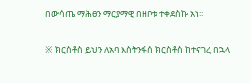በውሳጤ ማሕፀን ማርያማዊ በዘቦቱ ተቀደስኩ አነ፡፡

※ ክርስቶስ ይህን ለአባ እስትንፋሰ ክርስቶስ ከተናገረ በኋላ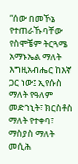“ሰው በመኾኔ የተጠራኹባቸው የስሞቼም ትርጓሜ አማኑኤል ማለት እግዚአብሔር ከእኛ ጋር ነው፤ ኢየሱስ ማለት የዓለም መድኀኒት፣ ክርስቶስ ማለት የተቀባ፣ ማስያስ ማለት መሲሕ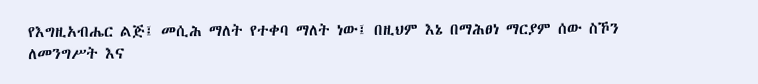የእግዚአብሔር ልጅ፤ መሲሕ ማለት የተቀባ ማለት ነው፤ በዚህም እኔ በማሕፀነ ማርያም ሰው ስኾን ለመንግሥት እና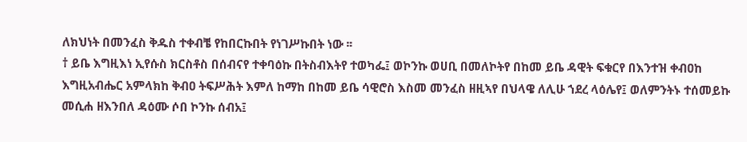ለክህነት በመንፈስ ቅዱስ ተቀብቼ የከበርኩበት የነገሥኩበት ነው ፡፡
† ይቤ እግዚእነ ኢየሱስ ክርስቶስ በሰብናየ ተቀባዕኩ በትስብእትየ ተወካፌ፤ ወኮንኩ ወሀቢ በመለኮትየ በከመ ይቤ ዳዊት ፍቁርየ በእንተዝ ቀብዐከ እግዚአብሔር አምላክከ ቅብዐ ትፍሥሕት እምለ ከማከ በከመ ይቤ ሳዊሮስ እስመ መንፈስ ዘዚኣየ በህላዌ ለሊሁ ኀደረ ላዕሌየ፤ ወለምንትኑ ተሰመይኩ መሲሐ ዘእንበለ ዳዕሙ ሶበ ኮንኩ ሰብአ፤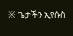※ ጌታችን ኢየሱስ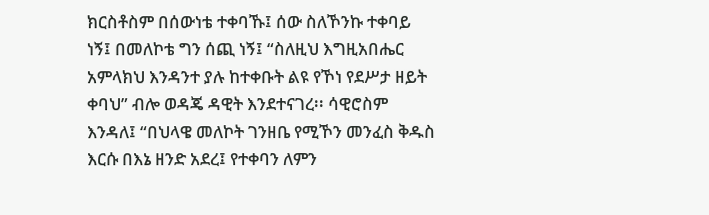ክርስቶስም በሰውነቴ ተቀባኹ፤ ሰው ስለኾንኩ ተቀባይ ነኝ፤ በመለኮቴ ግን ሰጪ ነኝ፤ “ስለዚህ እግዚአበሔር አምላክህ እንዳንተ ያሉ ከተቀቡት ልዩ የኾነ የደሥታ ዘይት ቀባህ” ብሎ ወዳጄ ዳዊት እንደተናገረ፡፡ ሳዊሮስም እንዳለ፤ “በህላዌ መለኮት ገንዘቤ የሚኾን መንፈስ ቅዱስ እርሱ በእኔ ዘንድ አደረ፤ የተቀባን ለምን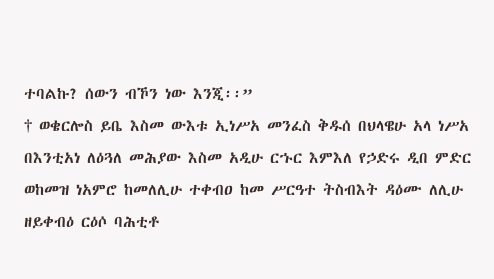ተባልኩ? ሰውን ብኾን ነው እንጂ፡፡”
† ወቄርሎስ ይቤ እስመ ውእቱ ኢነሥአ መንፈስ ቅዱሰ በህላዌሁ አላ ነሥአ በእንቲአነ ለዕጓለ መሕያው እስመ አዲሁ ርኁር እምእለ የኃድሩ ዲበ ምድር ወከመዝ ነአምሮ ከመለሊሁ ተቀብዐ ከመ ሥርዓተ ትስብእት ዳዕሙ ለሊሁ ዘይቀብዕ ርዕሶ ባሕቲቶ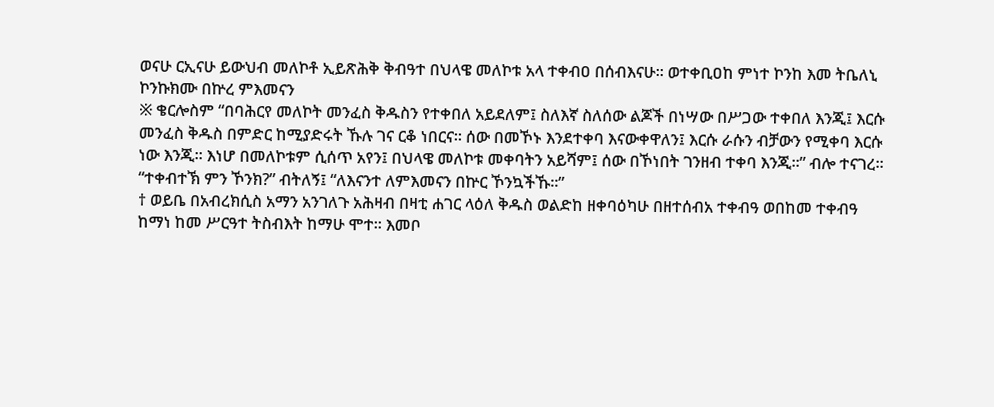ወናሁ ርኢናሁ ይውህብ መለኮቶ ኢይጽሕቅ ቅብዓተ በህላዌ መለኮቱ አላ ተቀብዐ በሰብእናሁ፡፡ ወተቀቢዐከ ምነተ ኮንከ እመ ትቤለኒ ኮንኩክሙ በኵረ ምእመናን
※ ቄርሎስም “በባሕርየ መለኮት መንፈስ ቅዱስን የተቀበለ አይደለም፤ ስለእኛ ስለሰው ልጆች በነሣው በሥጋው ተቀበለ እንጂ፤ እርሱ መንፈስ ቅዱስ በምድር ከሚያድሩት ኹሉ ገና ርቆ ነበርና፡፡ ሰው በመኾኑ እንደተቀባ እናውቀዋለን፤ እርሱ ራሱን ብቻውን የሚቀባ እርሱ ነው እንጂ፡፡ እነሆ በመለኮቱም ሲሰጥ አየን፤ በህላዌ መለኮቱ መቀባትን አይሻም፤ ሰው በኾነበት ገንዘብ ተቀባ እንጂ፡፡” ብሎ ተናገረ፡፡ “ተቀብተኽ ምን ኾንክ?” ብትለኝ፤ “ለእናንተ ለምእመናን በኵር ኾንኳችኹ፡፡”
† ወይቤ በአብረክሲስ አማን አንገለጉ አሕዛብ በዛቲ ሐገር ላዕለ ቅዱስ ወልድከ ዘቀባዕካሁ በዘተሰብአ ተቀብዓ ወበከመ ተቀብዓ ከማነ ከመ ሥርዓተ ትስብእት ከማሁ ሞተ፡፡ እመቦ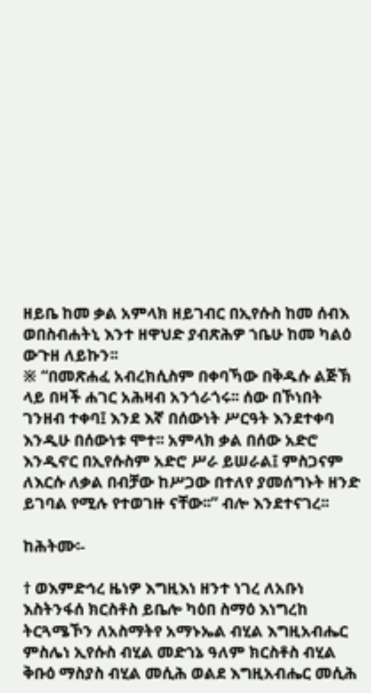ዘይቤ ከመ ቃል አምላክ ዘይገብር በኢየሱስ ከመ ሰብእ ወበስብሐትኒ እንተ ዘዋህድ ያብጽሕዎ ኀቤሁ ከመ ካልዕ ውጉዘ ለይኩን፡፡
※ “በመጽሐፈ አብረክሲስም በቀባኻው በቅዱሱ ልጅኽ ላይ በዛች ሐገር አሕዛብ አንጎራጎሩ፡፡ ሰው በኾነበት ገንዘብ ተቀባ፤ እንደ እኛ በሰውነት ሥርዓት እንደተቀባ እንዲሁ በሰውነቱ ሞተ፡፡ አምላክ ቃል በሰው አድሮ እንዲኖር በኢየሱስም አድሮ ሥራ ይሠራል፤ ምስጋናም ለእርሱ ለቃል በብቻው ከሥጋው በተለየ ያመሰግኑት ዘንድ ይገባል የሚሉ የተወገዙ ናቸው፡፡” ብሎ እንደተናገረ፡፡

ከሕትሙ፡-

† ወእምድኅረ ዜነዎ እግዚእነ ዘንተ ነገረ ለአቡነ እስትንፋሰ ክርስቶስ ይቤሎ ካዕበ ስማዕ እነግረከ ትርጓሜኾን ለአስማትየ አማኑኤል ብሂል እግዚአብሔር ምስሌነ ኢየሱስ ብሂል መድኀኔ ዓለም ክርስቶስ ብሂል ቅቡዕ ማስያስ ብሂል መሲሕ ወልደ እግዚአብሔር መሲሕ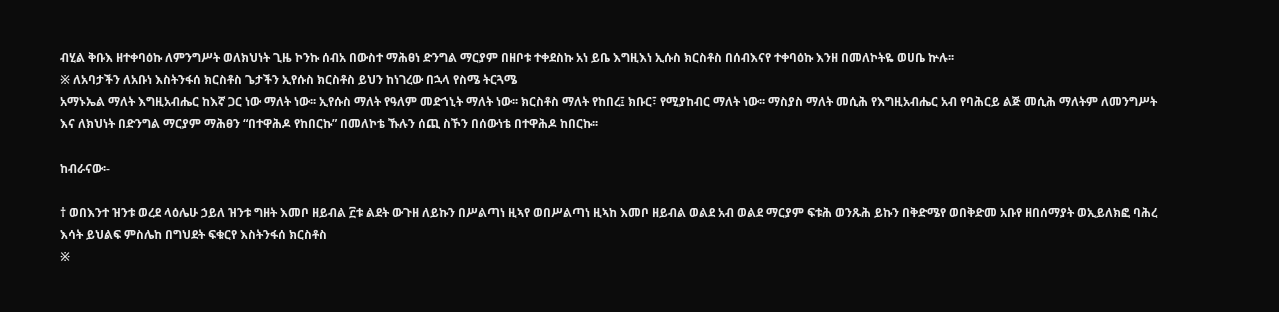ብሂል ቅቡእ ዘተቀባዕኩ ለምንግሥት ወለክህነት ጊዜ ኮንኩ ሰብአ በውስተ ማሕፀነ ድንግል ማርያም በዘቦቱ ተቀደስኩ አነ ይቤ እግዚእነ ኢሱስ ክርስቶስ በሰብእናየ ተቀባዕኩ እንዘ በመለኮትዬ ወሀቤ ኵሉ፡፡
※ ለአባታችን ለአቡነ እስትንፋሰ ክርስቶስ ጌታችን ኢየሱስ ክርስቶስ ይህን ከነገረው በኋላ የስሜ ትርጓሜ
አማኑኤል ማለት እግዚአብሔር ከእኛ ጋር ነው ማለት ነው፡፡ ኢየሱስ ማለት የዓለም መድኀኒት ማለት ነው፡፡ ክርስቶስ ማለት የከበረ፤ ክቡር፣ የሚያከብር ማለት ነው፡፡ ማስያስ ማለት መሲሕ የእግዚአብሔር አብ የባሕርይ ልጅ መሲሕ ማለትም ለመንግሥት እና ለክህነት በድንግል ማርያም ማሕፀን “በተዋሕዶ የከበርኩ” በመለኮቴ ኹሉን ሰጪ ስኾን በሰውነቴ በተዋሕዶ ከበርኩ፡፡

ከብራናው፡-

† ወበእንተ ዝንቱ ወረደ ላዕሌሁ ኃይለ ዝንቱ ግዘት እመቦ ዘይብል ፫ቱ ልደት ውጉዘ ለይኩን በሥልጣነ ዚኣየ ወበሥልጣነ ዚኣከ እመቦ ዘይብል ወልደ አብ ወልደ ማርያም ፍቱሕ ወንጹሕ ይኩን በቅድሜየ ወበቅድመ አቡየ ዘበሰማያት ወኢይለክፎ ባሕረ እሳት ይህልፍ ምስሌከ በግህደት ፍቁርየ እስትንፋሰ ክርስቶስ
※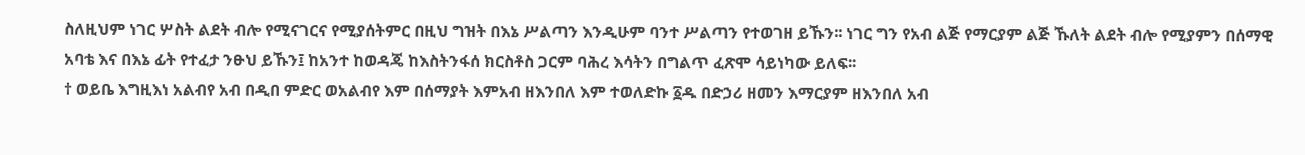ስለዚህም ነገር ሦስት ልደት ብሎ የሚናገርና የሚያሰትምር በዚህ ግዝት በእኔ ሥልጣን እንዲሁም ባንተ ሥልጣን የተወገዘ ይኹን፡፡ ነገር ግን የአብ ልጅ የማርያም ልጅ ኹለት ልደት ብሎ የሚያምን በሰማዊ አባቴ እና በእኔ ፊት የተፈታ ንፁህ ይኹን፤ ከአንተ ከወዳጄ ከእስትንፋሰ ክርስቶስ ጋርም ባሕረ እሳትን በግልጥ ፈጽሞ ሳይነካው ይለፍ፡፡
† ወይቤ እግዚእነ አልብየ አብ በዲበ ምድር ወአልብየ እም በሰማያት እምአብ ዘእንበለ እም ተወለድኩ ፩ዱ በድኃሪ ዘመን እማርያም ዘእንበለ አብ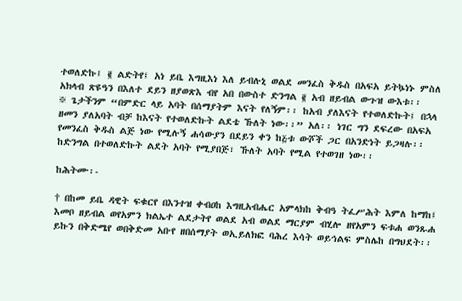ተወለድኩ፤ ፪ ልድትየ፤ አነ ይቤ እግዚእነ እለ ይብሉኒ ወልደ መንፈስ ቅዱስ በአፍአ ይትኴነኑ ምስለ አክላብ ጽዩዓን በእለተ ደይን ዘያወጽእ ብየ አበ በውስተ ድንግል ፪ አብ ዘይብል ውጉዝ ውእቱ፡፡
※ ጌታችንም “በምድር ላይ አባት በሰማያትም እናት የለኝም፡፡ ከአብ ያለእናት የተወለድኩት፤ በኋላ ዘመን ያለአባት ብቻ ከእናት የተወለድኩት ልደቴ ኹለት ነው፡፡” አለ፡፡ ነገር ግን ደፍረው በአፍአ የመንፈስ ቅዱስ ልጅ ነው የሚሉኝ ሐሳውያን በደይን ቀን ከ፭ቱ ውሾች ጋር በአንድነት ይጋዛሉ፡፡ ከድንግል በተወለድኩት ልደት አባት የሚያበጅ፣ ኹለት አባት የሚል የተወገዘ ነው፡፡

ከሕትሙ፡-

† በከመ ይቤ ዳዊት ፍቁርየ በእንተዝ ቀብዐከ እግዚአብሔር አምላክከ ቅብዓ ትፈሥሕት እምለ ከማከ፤ እመቦ ዘይብል ወየአምን ክልኤተ ልደታትየ ወልደ አብ ወልደ ማርያም ብሂሎ ዘየአምን ፍቱሐ ወንጹሐ ይኩን በቅድሜየ ወበቅድመ አቡየ ዘበሰማያት ወኢይለክፎ ባሕረ እሳት ወይኅልፍ ምስሌከ በግህደት፡፡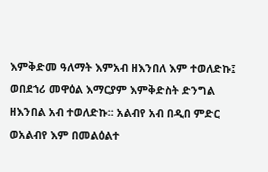እምቅድመ ዓለማት እምአብ ዘእንበለ እም ተወለድኩ፤ ወበደኀሪ መዋዕል እማርያም እምቅድስት ድንግል ዘእንበል አብ ተወለድኩ፡፡ አልብየ አብ በዲበ ምድር ወአልብየ እም በመልዕልተ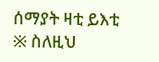ሰማያት ዛቲ ይእቲ
※ ስለዚህ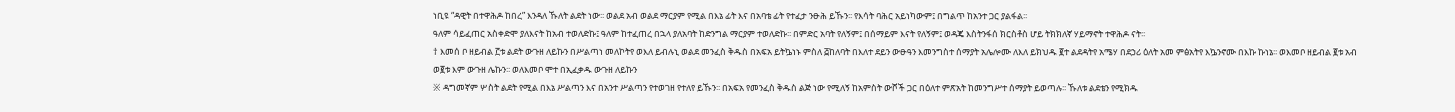ነቢዩ “ዳዊት በተዋሕዶ ከበረ” እንዳለ ኹለት ልደት ነው፡፡ ወልደ አብ ወልደ ማርያም የሚል በእኔ ፊት እና በአባቴ ፊት የተፈታ ንፁሕ ይኹን፡፡ የእሳት ባሕር አይነካውም፤ በግልጥ ከአንተ ጋር ያልፋል፡፡
ዓለም ሳይፈጠር አስቀድሞ ያለእናት ከአብ ተወለድኩ፤ ዓለም ከተፈጠረ በኋላ ያለአባት ከድንግል ማርያም ተወለድኩ፡፡ በምድር አባት የለኝም፤ በሰማይም እናት የለኝም፤ ወዳጄ እስትንፋሰ ክርስቶስ ሆይ ትክክለኛ ሃይማኖት ተዋሕዶ ናት፡፡
† እመሰ ቦ ዘይብል ፫ቱ ልደት ውጉዘ ለይኩን በሥልጣነ መለኮትየ ወእለ ይብሉኒ ወልደ መንፈስ ቅዱስ በአፍአ ይትኴነኑ ምስለ ፭ከለባት በእለተ ደይን ውፁዓን እመንግስተ ሰማያት አሌሎሙ ለእለ ይክህዱ ፪ተ ልደዳትየ አሜሃ በደኃሪ ዕለት አመ ምፅአትየ እኴንኖሙ በእኩ ኩነኔ፡፡ ወእመቦ ዘይብል ፪ቱ አብ ወ፪ቱ እም ውጉዘ ሌኩን፡፡ ወለእመቦ ሞተ በኢፈቃዱ ውጉዘ ለይኩን
※ ዳግመኛም ሦስት ልደት የሚል በእኔ ሥልጣን እና በአንተ ሥልጣን የተወገዘ የተለየ ይኹን፡፡ በአፍአ የመንፈስ ቅዱስ ልጅ ነው የሚለኝ ከአምስት ውሾች ጋር በዕለተ ምጽአት ከመንግሥተ ሰማያት ይወጣሉ፡፡ ኹለቱ ልደቴን የሚክዱ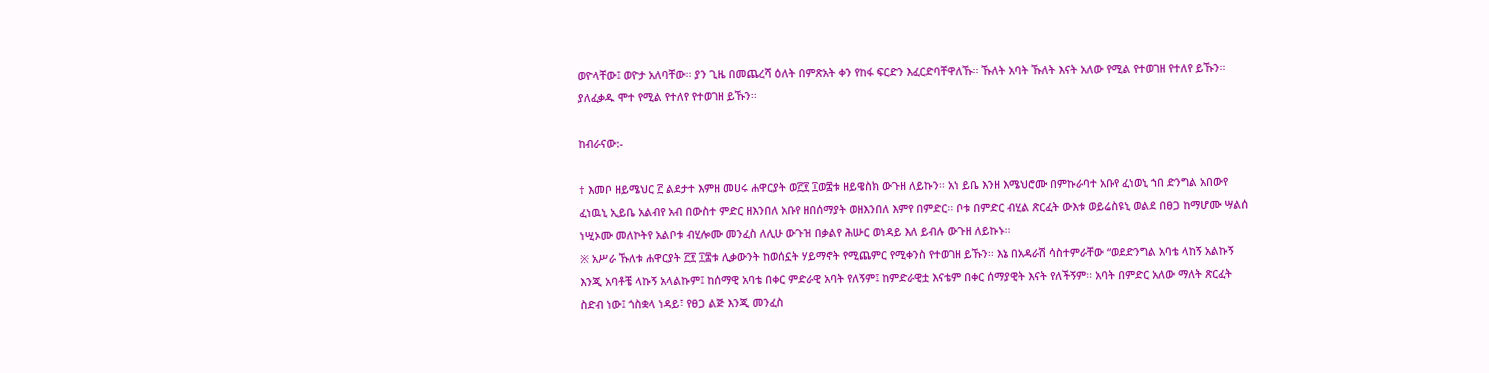ወዮላቸው፤ ወዮታ አለባቸው፡፡ ያን ጊዜ በመጨረሻ ዕለት በምጽአት ቀን የከፋ ፍርድን እፈርድባቸዋለኹ፡፡ ኹለት አባት ኹለት እናት አለው የሚል የተወገዘ የተለየ ይኹን፡፡ ያለፈቃዱ ሞተ የሚል የተለየ የተወገዘ ይኹን፡፡

ከብራናው:-

† እመቦ ዘይሜህር ፫ ልደታተ እምዘ መሀሩ ሐዋርያት ወ፫፻ ፲ወ፰ቱ ዘይዌስክ ውጉዘ ለይኩን፡፡ አነ ይቤ እንዘ እሜህሮሙ በምኩራባተ አቡየ ፈነወኒ ኀበ ድንግል አበውየ ፈነዉኒ ኢይቤ አልብየ አብ በውስተ ምድር ዘእንበለ አቡየ ዘበሰማያት ወዘእንበለ እምየ በምድር፡፡ ቦቱ በምድር ብሂል ጽርፈት ውእቱ ወይሬስዩኒ ወልደ በፀጋ ከማሆሙ ሣልሰ ነሢኦሙ መለኮትየ አልቦቱ ብሂሎሙ መንፈስ ለሊሁ ውጉዝ በቃልየ ሕሡር ወነዳይ እለ ይብሉ ውጉዘ ለይኩኑ፡፡
※ አሥራ ኹለቱ ሐዋርያት ፫፻ ፲፰ቱ ሊቃውንት ከወሰኗት ሃይማኖት የሚጨምር የሚቀንስ የተወገዘ ይኹን፡፡ እኔ በአዳራሽ ሳስተምራቸው “ወደድንግል አባቴ ላከኝ አልኩኝ እንጂ አባቶቼ ላኩኝ አላልኩም፤ ከሰማዊ አባቴ በቀር ምድራዊ አባት የለኝም፤ ከምድራዊቷ እናቴም በቀር ሰማያዊት እናት የለችኝም፡፡ አባት በምድር አለው ማለት ጽርፈት ስድብ ነው፤ ጎስቋላ ነዳይ፣ የፀጋ ልጅ እንጂ መንፈስ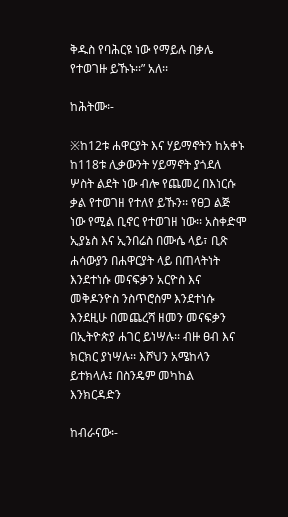ቅዱስ የባሕርዩ ነው የማይሉ በቃሌ የተወገዙ ይኹኑ፡፡” አለ፡፡

ከሕትሙ፡-

※ከ12ቱ ሐዋርያት እና ሃይማኖትን ከአቀኑ ከ118ቱ ሊቃውንት ሃይማኖት ያጎደለ ሦስት ልደት ነው ብሎ የጨመረ በእነርሱ ቃል የተወገዘ የተለየ ይኹን፡፡ የፀጋ ልጅ ነው የሚል ቢኖር የተወገዘ ነው፡፡ አስቀድሞ ኢያኔስ እና ኢንበሬስ በሙሴ ላይ፣ ቢጽ ሐሳውያን በሐዋርያት ላይ በጠላትነት እንደተነሱ መናፍቃን አርዮስ እና መቅዶንዮስ ንስጥሮስም እንደተነሱ እንደዚሁ በመጨረሻ ዘመን መናፍቃን በኢትዮጵያ ሐገር ይነሣሉ፡፡ ብዙ ፀብ እና ክርክር ያነሣሉ፡፡ እሾህን አሜከላን ይተክላሉ፤ በስንዴም መካከል እንክርዳድን

ከብራናው፡-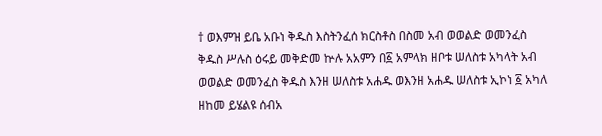† ወእምዝ ይቤ አቡነ ቅዱስ እስትንፈሰ ክርስቶስ በስመ አብ ወወልድ ወመንፈስ ቅዱስ ሥሉስ ዕሩይ መቅድመ ኵሉ አአምን በ፩ አምላክ ዘቦቱ ሠለስቱ አካላት አብ ወወልድ ወመንፈስ ቅዱስ እንዘ ሠለስቱ አሐዱ ወእንዘ አሐዱ ሠለስቱ ኢኮነ ፩ አካለ ዘከመ ይሄልዩ ሰብአ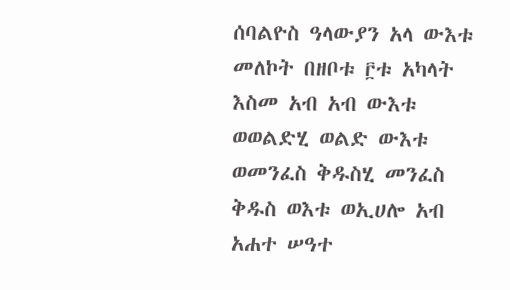ሰባልዮስ ዓላውያን አላ ውእቱ መለኮት በዘቦቱ ፫ቱ አካላት እስመ አብ አብ ውእቱ ወወልድሂ ወልድ ውእቱ ወመንፈስ ቅዱስሂ መንፈስ ቅዱስ ወእቱ ወኢሀሎ አብ አሐተ ሠዓተ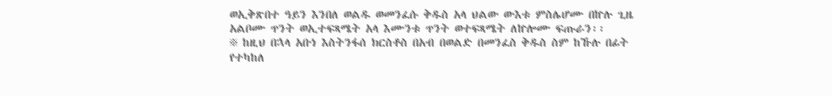ወኢቅጽበተ ዓይን እንበለ ወልዱ ወመንፈሱ ቅዱስ አላ ህልው ውእቱ ምስሌሆሙ በኵሉ ጊዜ አልቦሙ ጥንት ወኢተፍጻሜት አላ እሙንቱ ጥንት ወተፍጻሜት ለኵሎሙ ፍጡራን፡፡
※ ከዚህ በኋላ አቡነ እስትንፋሰ ክርስቶስ በአብ በወልድ በመንፈስ ቅዱስ ስም ከኹሉ በፊት የተካከለ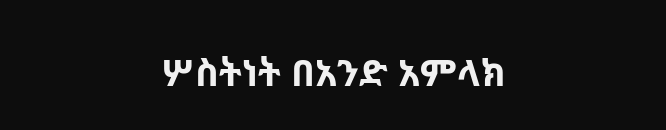ሦስትነት በአንድ አምላክ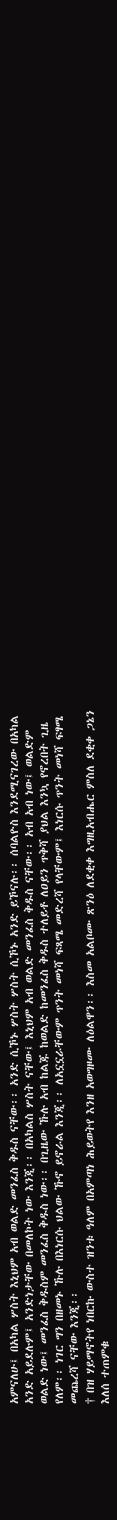አምናለሁ፤ በአካል ሦስት እኒህም አብ ወልድ መንፈስ ቅዱስ ናቸው፡፡ አንድ ሲኾኑ ሦስት ሦስት ሲኾኑ አንድ ይኾናሉ፡፡ ሰባልዮስ እንደሚናገረው በአካል አንድ አይደሉም፤ አንድነታቸው በመለኮት ነው እንጂ፡፡ በአካልስ ሦስት ናቸው፤ እኒህም አብ ወልድ መንፈስ ቅዱስ ናቸው፡፡ አብ አብ ነው፤ ወልድም ወልድ ነው፤ መንፈስ ቅዱስም መንፈስ ቅዱስ ነው፡፡ በጊዜው ኹሉ አብ ከልጁ ከወልድ ከመንፈስ ቅዱስ ተለይቶ ለዐይን ጥቅሻ ያህል እንኳ የኖረበት ጊዜ የለም፡፡ ነገር ግን በዘመኑ ኹሉ በእነርሱ ህልው ኹኖ ይኖራል እንጂ፡፡ ለአኗኗራቸውም ጥንት መነሻ ፍጻሜ መድረሻ የላቸውም፤ እነርሱ ጥንት መነሻ ፍፃሜ መጨረሻ ናቸው እንጂ፡፡
† በዝ ሃይማኖትየ ነበርኩ ውስተ ዝንቱ ዓለም በአምጣነ ሕይወትየ እንዘ አወግዞሙ ለዕልዋን፡፡ እስመ አልቦሙ ጽንዕ ለደቂቀ እግዚአብሔር ምስለ ደቂቀ ጋኔን እለሰ ተጠምቁ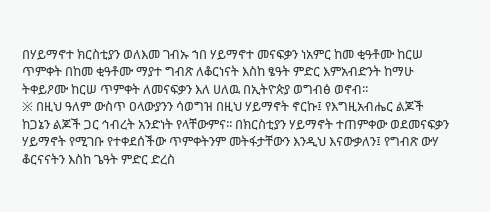በሃይማኖተ ክርስቲያን ወለእመ ገብኡ ኀበ ሃይማኖተ መናፍቃን ነአምር ከመ ቂዓቶሙ ከርሠ ጥምቀት በከመ ቂዓቶሙ ማያተ ግብጽ ለቆርነናት እስከ ፄዓት ምድር እምአብድንት ከማሁ ትቀይዖሙ ከርሠ ጥምቀት ለመናፍቃን እለ ሀለዉ በኢትዮጵያ ወግብፅ ወኖብ፡፡
※ በዚህ ዓለም ውስጥ ዐላውያንን ሳወግዝ በዚህ ሃይማኖት ኖርኩ፤ የእግዚአብሔር ልጆች ከጋኔን ልጆች ጋር ኅብረት አንድነት የላቸውምና፡፡ በክርስቲያን ሃይማኖት ተጠምቀው ወደመናፍቃን ሃይማኖት የሚገቡ የተቀደሰችው ጥምቀትንም መትፋታቸውን እንዲህ እናውቃለን፤ የግብጽ ውሃ ቆርናናትን እስከ ጌዓት ምድር ድረስ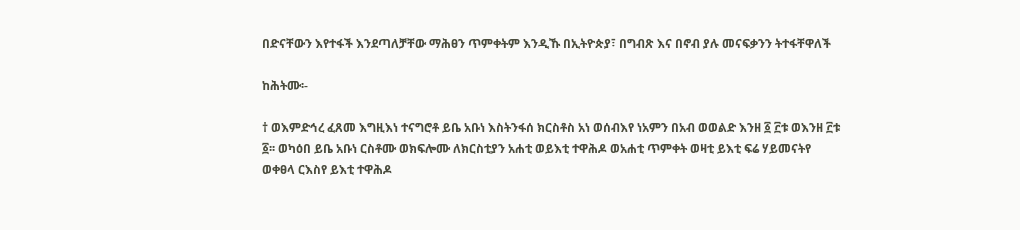በድናቸውን እየተፋች እንደጣለቻቸው ማሕፀን ጥምቀትም እንዲኹ በኢትዮጵያ፣ በግብጽ እና በኖብ ያሉ መናፍቃንን ትተፋቸዋለች

ከሕትሙ፡-

† ወእምድኅረ ፈጸመ እግዚእነ ተናግሮቶ ይቤ አቡነ እስትንፋሰ ክርስቶስ አነ ወሰብእየ ነአምን በአብ ወወልድ እንዘ ፩ ፫ቱ ወእንዘ ፫ቱ ፩፡፡ ወካዕበ ይቤ አቡነ ርስቶሙ ወክፍሎሙ ለክርስቲያን አሐቲ ወይእቲ ተዋሕዶ ወአሐቲ ጥምቀት ወዛቲ ይእቲ ፍሬ ሃይመናትየ ወቀፀላ ርእስየ ይእቲ ተዋሕዶ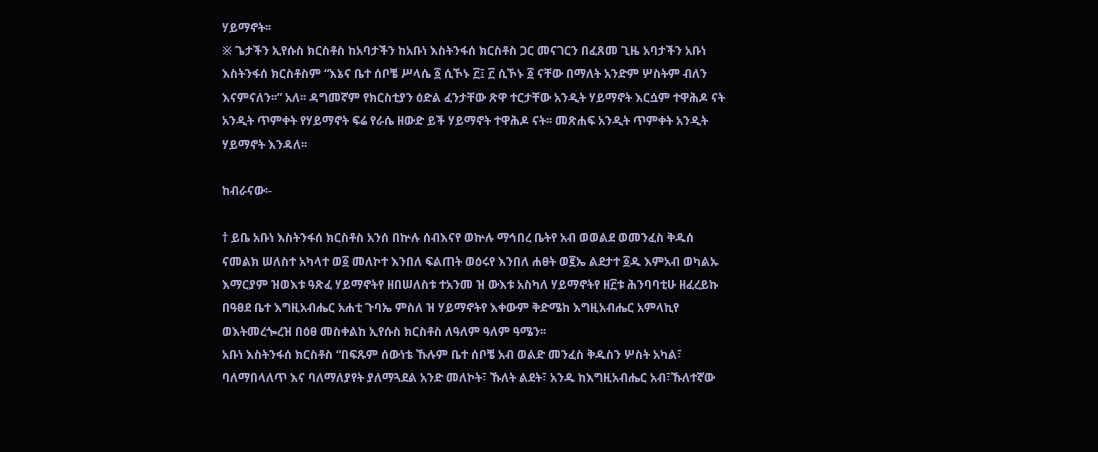ሃይማኖት፡፡
※ ጌታችን ኢየሱስ ክርስቶስ ከአባታችን ከአቡነ እስትንፋሰ ክርስቶስ ጋር መናገርን በፈጸመ ጊዜ አባታችን አቡነ እስትንፋሰ ክርስቶስም “እኔና ቤተ ሰቦቼ ሥላሴ ፩ ሲኾኑ ፫፤ ፫ ሲኾኑ ፩ ናቸው በማለት አንድም ሦስትም ብለን እናምናለን፡፡” አለ፡፡ ዳግመኛም የክርስቲያን ዕድል ፈንታቸው ጽዋ ተርታቸው አንዲት ሃይማኖት እርሷም ተዋሕዶ ናት አንዲት ጥምቀት የሃይማኖት ፍሬ የራሴ ዘውድ ይች ሃይማኖት ተዋሕዶ ናት፡፡ መጽሐፍ አንዲት ጥምቀት አንዲት ሃይማኖት እንዳለ፡፡

ከብራናው፡-

† ይቤ አቡነ እስትንፋሰ ክርስቶስ አንሰ በኵሉ ሰብእናየ ወኵሉ ማኅበረ ቤትየ አብ ወወልደ ወመንፈስ ቅዱሰ ናመልክ ሠለስተ አካላተ ወ፩ መለኮተ እንበለ ፍልጠት ወዕሩየ እንበለ ሐፀት ወ፪ኤ ልደታተ ፩ዱ እምአብ ወካልኡ እማርያም ዝወእቱ ዓጽፈ ሃይማኖትየ ዘበሠለስቱ ተአንመ ዝ ውእቱ አስካለ ሃይማኖትየ ዘ፫ቱ ሕንባባቲሁ ዘፈረይኩ በዓፀደ ቤተ እግዚአብሔር አሐቲ ጉባኤ ምስለ ዝ ሃይማኖትየ እቀውም ቅድሜከ እግዚአብሔር አምላኪየ ወእትመረጐረዝ በዕፀ መስቀልከ ኢየሱስ ክርስቶስ ለዓለም ዓለም ዓሜን፡፡
አቡነ እስትንፋሰ ክርስቶስ “በፍጹም ሰውነቴ ኹሉም ቤተ ሰቦቼ አብ ወልድ መንፈስ ቅዱስን ሦስት አካል፣ ባለማበላለጥ እና ባለማለያየት ያለማጓደል አንድ መለኮት፣ ኹለት ልደት፣ አንዱ ከእግዚአብሔር አብ፣ኹለተኛው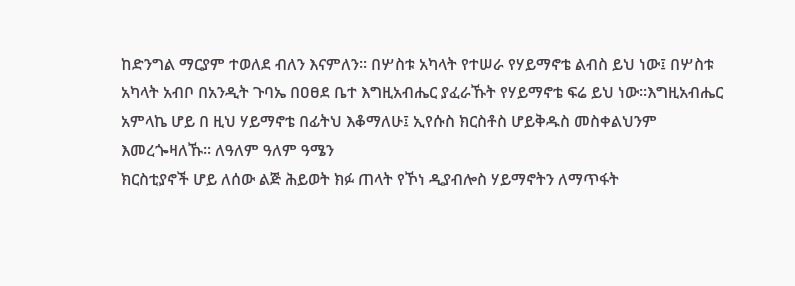ከድንግል ማርያም ተወለደ ብለን እናምለን፡፡ በሦስቱ አካላት የተሠራ የሃይማኖቴ ልብስ ይህ ነው፤ በሦስቱ አካላት አብቦ በአንዲት ጉባኤ በዐፀደ ቤተ እግዚአብሔር ያፈራኹት የሃይማኖቴ ፍሬ ይህ ነው፡፡እግዚአብሔር አምላኬ ሆይ በ ዚህ ሃይማኖቴ በፊትህ እቆማለሁ፤ ኢየሱስ ክርስቶስ ሆይቅዱስ መስቀልህንም እመረጐዛለኹ፡፡ ለዓለም ዓለም ዓሜን
ክርስቲያኖች ሆይ ለሰው ልጅ ሕይወት ክፉ ጠላት የኾነ ዲያብሎስ ሃይማኖትን ለማጥፋት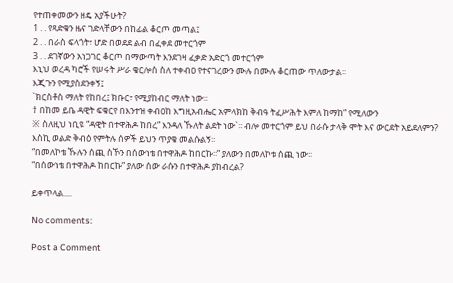የተጠቀመውን ዘዴ አያችሁት?
1 . . የጻድቁን ዜና ገድላቸውን በከፊል ቆርጦ መጣል፤
2 . . በራስ ፍላጎት፣ ሆድ በወደደ ልብ በፈቀደ መተርጎም
3 . . ደገኛውን አነጋገር ቆርጦ በማውጣት እንደገዛ ፈቃድ አድርጎ መተርጎም
እኒህ ወረዳ ካሮች የሠሩት ሥራ ቄርሎስ ስለ ተቀብዐ የተናገረውን ሙሉ በሙሉ ቆርጠው ጥለውታል፡፡
እጂጉን የሚያስደንቀኝ፤
`ክርስቶስ ማለት የከበረ፤ ክቡር፣ የሚያከብር ማለት ነው፡፡
† በከመ ይቤ ዳዊት ፍቁርየ በእንተዝ ቀብዐከ እግዚአብሔር አምላክከ ቅብዓ ትፈሥሕት እምለ ከማከ” የሚለውን
※ ስለዚህ ነቢዩ “ዳዊት በተዋሕዶ ከበረ” እንዳለ ኹለት ልደት ነው`፡፡ ብሎ መተርጎም ይህ በራሱ ታላቅ ሞት እና ውርደት አይደለምን?
እስኪ ወልድ ቅብዕ የምትሉ ሰዎች ይህን ጥያቄ መልሱልኝ፡፡
“በመለኮቴ ኹሉን ሰጪ ስኾን በሰውነቴ በተዋሕዶ ከበርኩ፡፡” ያለውን በመለኮቱ ሰጪ ነው፡፡
“በሰውነቴ በተዋሕዶ ከበርኩ” ያለው ሰው ራሱን በተዋሕዶ ያከብረል?

ይቀጥላል....

No comments:

Post a Comment